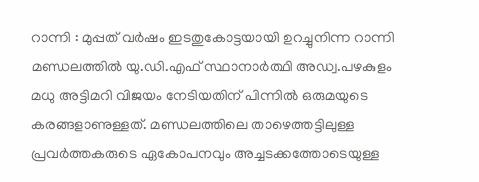റാന്നി : മുപ്പത് വർഷം ഇടതുകോട്ടയായി ഉറച്ചുനിന്ന റാന്നി മണ്ഡലത്തിൽ യു.ഡി.എഫ് സ്ഥാനാർത്ഥി അഡ്വ.പഴകുളം മധു അട്ടിമറി വിജയം നേടിയതിന് പിന്നിൽ ഒരുമയുടെ കരങ്ങളാണുള്ളത്. മണ്ഡലത്തിലെ താഴെത്തട്ടിലുള്ള പ്രവർത്തകരുടെ ഏകോപനവും അച്ചടക്കത്തോടെയുള്ള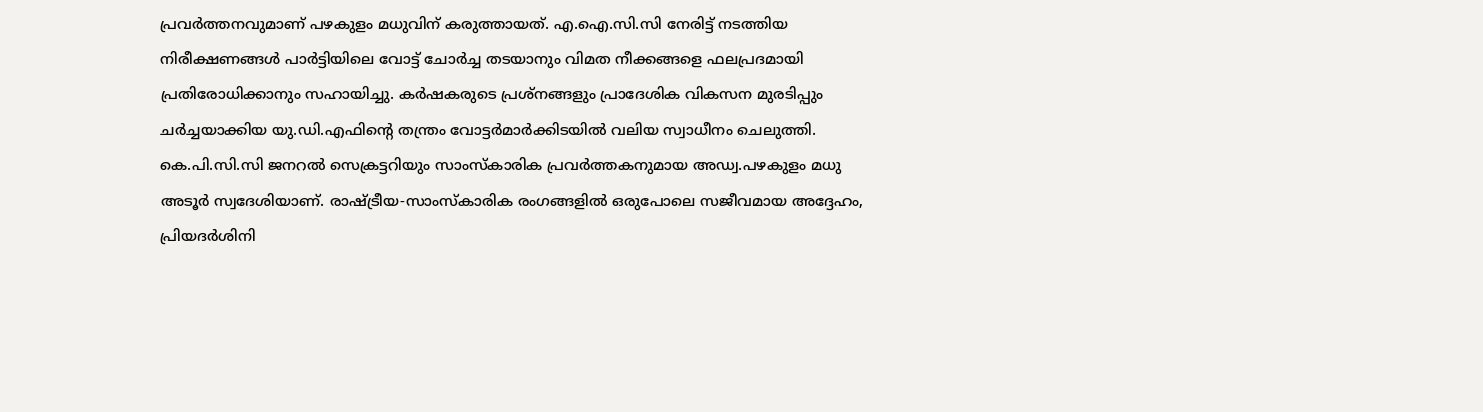പ്രവർത്തനവുമാണ് പഴകുളം മധുവിന് കരുത്തായത്. എ.ഐ.സി.സി നേരിട്ട് നടത്തിയ നിരീക്ഷണങ്ങൾ പാർട്ടിയിലെ വോട്ട് ചോർച്ച തടയാനും വിമത നീക്കങ്ങളെ ഫലപ്രദമായി പ്രതിരോധിക്കാനും സഹായിച്ചു. കർഷകരുടെ പ്രശ്നങ്ങളും പ്രാദേശിക വികസന മുരടിപ്പും ചർച്ചയാക്കിയ യു.ഡി.എഫിന്റെ തന്ത്രം വോട്ടർമാർക്കിടയിൽ വലിയ സ്വാധീനം ചെലുത്തി.
കെ.പി.സി.സി ജനറൽ സെക്രട്ടറിയും സാംസ്കാരിക പ്രവർത്തകനുമായ അഡ്വ.പഴകുളം മധു അടൂർ സ്വദേശിയാണ്. രാഷ്ട്രീയ-സാംസ്കാരിക രംഗങ്ങളിൽ ഒരുപോലെ സജീവമായ അദ്ദേഹം, പ്രിയദർശിനി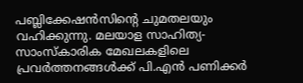പബ്ലിക്കേഷൻസിന്റെ ചുമതലയും വഹിക്കുന്നു. മലയാള സാഹിത്യ-സാംസ്കാരിക മേഖലകളിലെ പ്രവർത്തനങ്ങൾക്ക് പി.എൻ പണിക്കർ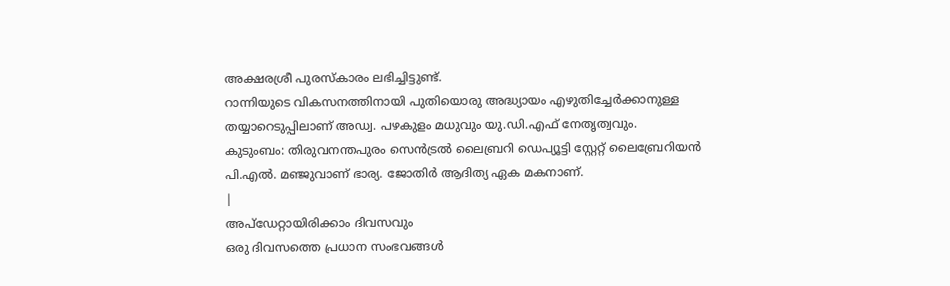അക്ഷരശ്രീ പുരസ്കാരം ലഭിച്ചിട്ടുണ്ട്.
റാന്നിയുടെ വികസനത്തിനായി പുതിയൊരു അദ്ധ്യായം എഴുതിച്ചേർക്കാനുള്ള തയ്യാറെടുപ്പിലാണ് അഡ്വ. പഴകുളം മധുവും യു.ഡി.എഫ് നേതൃത്വവും.
കുടുംബം: തിരുവനന്തപുരം സെൻട്രൽ ലൈബ്രറി ഡെപ്യൂട്ടി സ്റ്റേറ്റ് ലൈബ്രേറിയൻ പി.എൽ. മഞ്ജുവാണ് ഭാര്യ. ജോതിർ ആദിത്യ ഏക മകനാണ്.
|
അപ്ഡേറ്റായിരിക്കാം ദിവസവും
ഒരു ദിവസത്തെ പ്രധാന സംഭവങ്ങൾ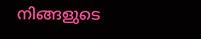നിങ്ങളുടെ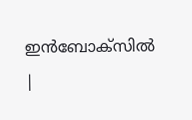ഇൻബോക്സിൽ |